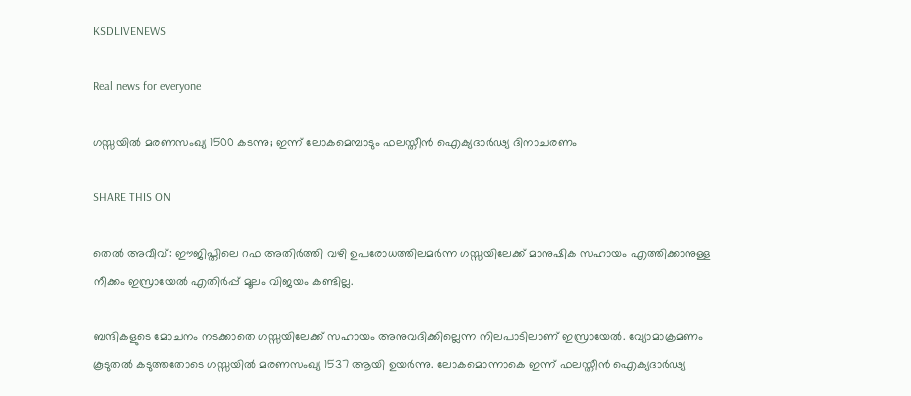KSDLIVENEWS

Real news for everyone

ഗസ്സയില്‍ മരണസംഖ്യ 1500 കടന്നു; ഇന്ന് ലോകമെമ്പാടും ഫലസ്തീൻ ഐക്യദാര്‍ഢ്യ ദിനാചരണം

SHARE THIS ON

തെല്‍ അവീവ്: ഈജിപ്തിലെ റഫ അതിര്‍ത്തി വഴി ഉപരോധത്തിലമര്‍ന്ന ഗസ്സയിലേക്ക് മാനുഷിക സഹായം എത്തിക്കാനുള്ള നീക്കം ഇസ്രായേല്‍ എതിര്‍പ്പ് മൂലം വിജയം കണ്ടില്ല.

ബന്ദികളുടെ മോചനം നടക്കാതെ ഗസ്സയിലേക്ക് സഹായം അനുവദിക്കില്ലെന്ന നിലപാടിലാണ് ഇസ്രായേല്‍. വ്യോമാക്രമണം കൂടുതല്‍ കടുത്തതോടെ ഗസ്സയില്‍ മരണസംഖ്യ 1537 ആയി ഉയര്‍ന്നു. ലോകമൊന്നാകെ ഇന്ന് ഫലസ്തീൻ ഐക്യദാര്‍ഢ്യ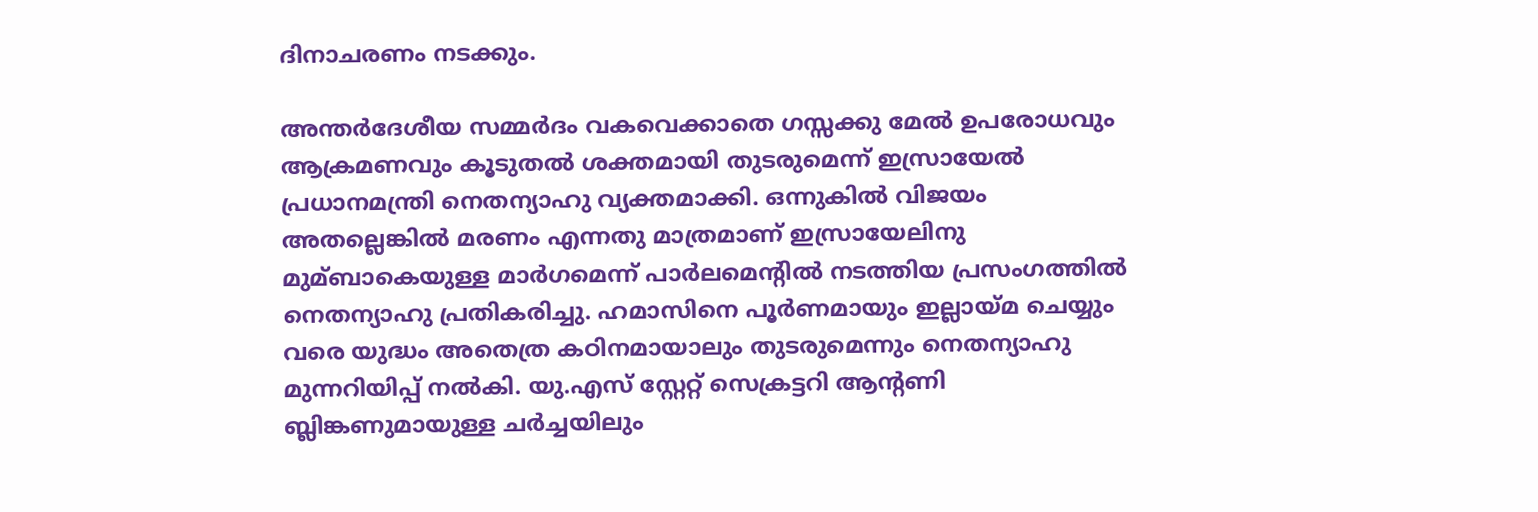ദിനാചരണം നടക്കും.

അന്തര്‍ദേശീയ സമ്മര്‍ദം വകവെക്കാതെ ഗസ്സക്കു മേല്‍ ഉപരോധവും ആക്രമണവും കൂടുതല്‍ ശക്തമായി തുടരുമെന്ന് ഇസ്രായേല്‍ പ്രധാനമന്ത്രി നെതന്യാഹു വ്യക്തമാക്കി. ഒന്നുകില്‍ വിജയം അതല്ലെങ്കില്‍ മരണം എന്നതു മാത്രമാണ് ഇസ്രായേലിനു മുമ്ബാകെയുള്ള മാര്‍ഗമെന്ന് പാര്‍ലമെന്‍റില്‍ നടത്തിയ പ്രസംഗത്തില്‍ നെതന്യാഹു പ്രതികരിച്ചു. ഹമാസിനെ പൂര്‍ണമായും ഇല്ലായ്മ ചെയ്യും വരെ യുദ്ധം അതെത്ര കഠിനമായാലും തുടരുമെന്നും നെതന്യാഹു മുന്നറിയിപ്പ് നല്‍കി. യു.എസ് സ്റ്റേറ്റ് സെക്രട്ടറി ആന്‍റണി ബ്ലിങ്കണുമായുള്ള ചര്‍ച്ചയിലും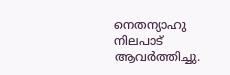നെതന്യാഹു നിലപാട് ആവര്‍ത്തിച്ചു.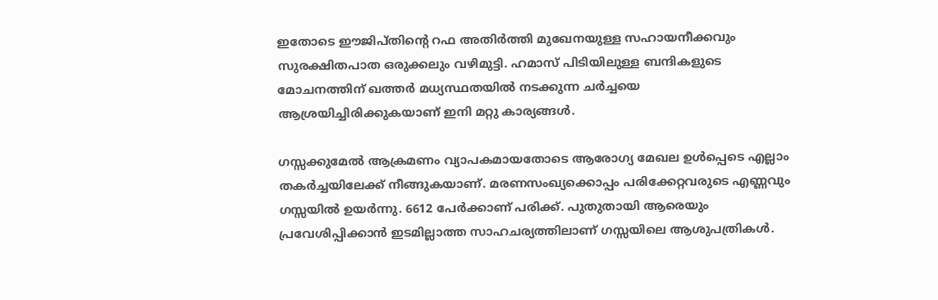ഇതോടെ ഈജിപ്തിന്‍റെ റഫ അതിര്‍ത്തി മുഖേനയുള്ള സഹായനീക്കവും സുരക്ഷിതപാത ഒരുക്കലും വഴിമുട്ടി. ഹമാസ് പിടിയിലുള്ള ബന്ദികളുടെ മോചനത്തിന് ഖത്തര്‍ മധ്യസ്ഥതയില്‍ നടക്കുന്ന ചര്‍ച്ചയെ ആശ്രയിച്ചിരിക്കുകയാണ് ഇനി മറ്റു കാര്യങ്ങള്‍.

ഗസ്സക്കുമേല്‍ ആക്രമണം വ്യാപകമായതോടെ ആരോഗ്യ മേഖല ഉള്‍പ്പെടെ എല്ലാം തകര്‍ച്ചയിലേക്ക് നീങ്ങുകയാണ്. മരണസംഖ്യക്കൊപ്പം പരിക്കേറ്റവരുടെ എണ്ണവും ഗസ്സയില്‍ ഉയര്‍ന്നു. 6612 പേര്‍ക്കാണ് പരിക്ക്. പുതുതായി ആരെയും പ്രവേശിപ്പിക്കാൻ ഇടമില്ലാത്ത സാഹചര്യത്തിലാണ് ഗസ്സയിലെ ആശുപത്രികള്‍.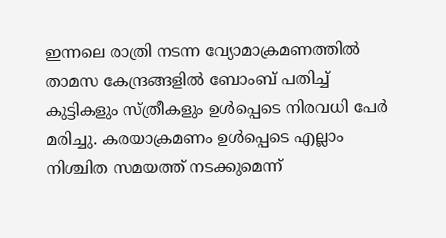ഇന്നലെ രാത്രി നടന്ന വ്യോമാക്രമണത്തില്‍ താമസ കേന്ദ്രങ്ങളില്‍ ബോംബ് പതിച്ച്‌ കുട്ടികളും സ്ത്രീകളും ഉള്‍പ്പെടെ നിരവധി പേര്‍ മരിച്ചു. കരയാക്രമണം ഉള്‍പ്പെടെ എല്ലാം നിശ്ചിത സമയത്ത് നടക്കുമെന്ന്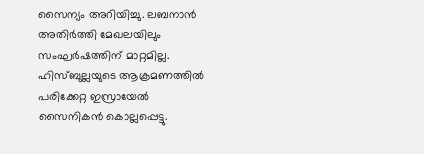സൈന്യം അറിയിച്ചു. ലബനാൻ അതിര്‍ത്തി മേഖലയിലും സംഘര്‍ഷത്തിന് മാറ്റമില്ല. ഹിസ്ബുല്ലയുടെ ആക്രമണത്തില്‍ പരിക്കേറ്റ ഇസ്രായേല്‍ സൈനികൻ കൊല്ലപ്പെട്ടു.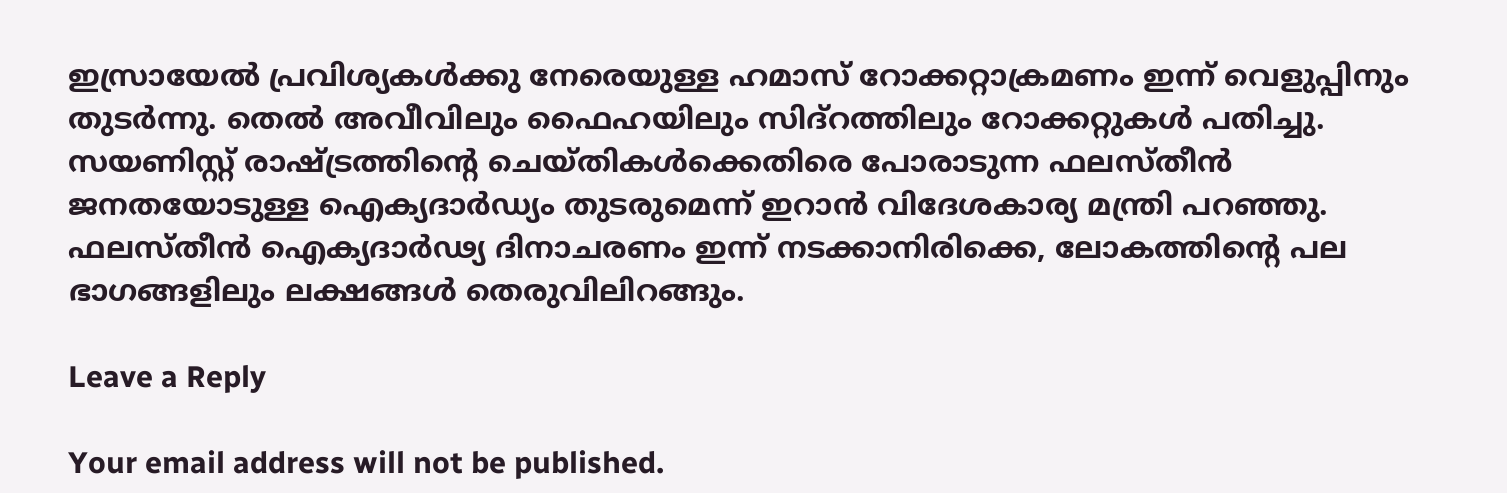ഇസ്രായേല്‍ പ്രവിശ്യകള്‍ക്കു നേരെയുള്ള ഹമാസ് റോക്കറ്റാക്രമണം ഇന്ന് വെളുപ്പിനും തുടര്‍ന്നു. തെല്‍ അവീവിലും ഫൈഹയിലും സിദ്റത്തിലും റോക്കറ്റുകള്‍ പതിച്ചു. സയണിസ്റ്റ് രാഷ്ട്രത്തിന്‍റെ ചെയ്തികള്‍ക്കെതിരെ പോരാടുന്ന ഫലസ്തീൻ ജനതയോടുള്ള ഐക്യദാര്‍ഡ്യം തുടരുമെന്ന് ഇറാൻ വിദേശകാര്യ മന്ത്രി പറഞ്ഞു. ഫലസ്തീൻ ഐക്യദാര്‍ഢ്യ ദിനാചരണം ഇന്ന് നടക്കാനിരിക്കെ, ലോകത്തിന്‍റെ പല ഭാഗങ്ങളിലും ലക്ഷങ്ങള്‍ തെരുവിലിറങ്ങും.

Leave a Reply

Your email address will not be published.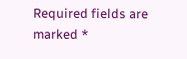Required fields are marked *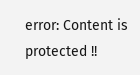error: Content is protected !!